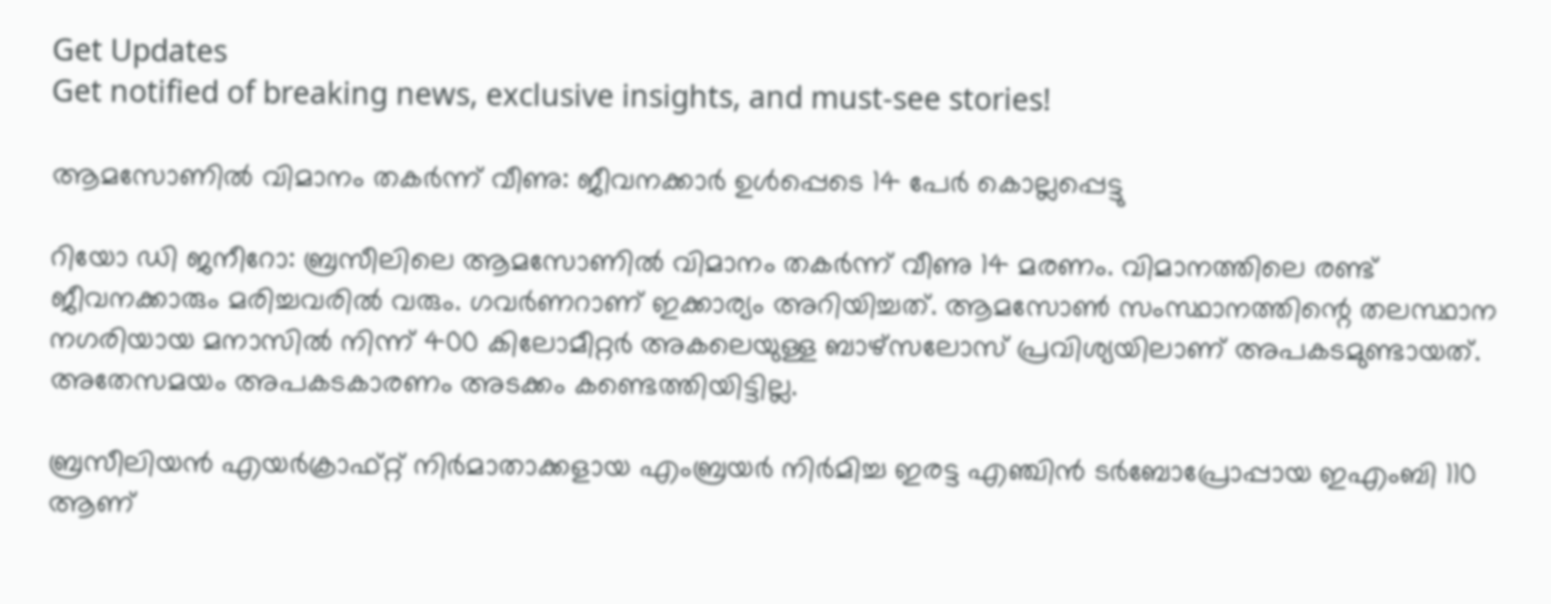Get Updates
Get notified of breaking news, exclusive insights, and must-see stories!

ആമസോണില്‍ വിമാനം തകര്‍ന്ന് വീണു: ജീവനക്കാര്‍ ഉള്‍പ്പെടെ 14 പേര്‍ കൊല്ലപ്പെട്ടു

റിയോ ഡി ജനീറോ: ബ്രസീലിലെ ആമസോണില്‍ വിമാനം തകര്‍ന്ന് വീണു 14 മരണം. വിമാനത്തിലെ രണ്ട് ജീവനക്കാരും മരിച്ചവരില്‍ വരും. ഗവര്‍ണറാണ് ഇക്കാര്യം അറിയിച്ചത്. ആമസോണ്‍ സംസ്ഥാനത്തിന്റെ തലസ്ഥാന നഗരിയായ മനാസില്‍ നിന്ന് 400 കിലോമീറ്റര്‍ അകലെയുള്ള ബാഴ്‌സലോസ് പ്രവിശ്യയിലാണ് അപകടമുണ്ടായത്. അതേസമയം അപകടകാരണം അടക്കം കണ്ടെത്തിയിട്ടില്ല.

ബ്രസീലിയന്‍ എയര്‍ക്രാഫ്റ്റ് നിര്‍മാതാക്കളായ എംബ്രയര്‍ നിര്‍മിച്ച ഇരട്ട എഞ്ചിന്‍ ടര്‍ബോപ്രോപ്പായ ഇഎംബി 110 ആണ്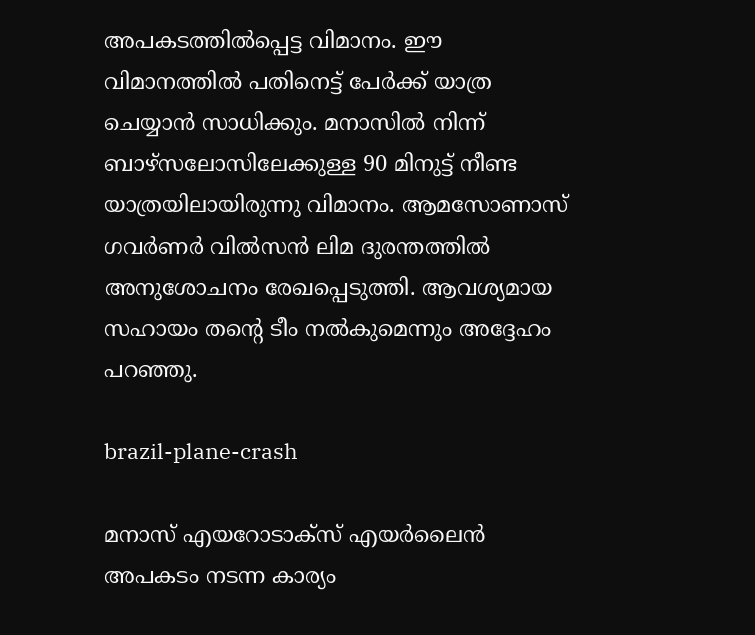അപകടത്തില്‍പ്പെട്ട വിമാനം. ഈ വിമാനത്തില്‍ പതിനെട്ട് പേര്‍ക്ക് യാത്ര ചെയ്യാന്‍ സാധിക്കും. മനാസില്‍ നിന്ന് ബാഴ്‌സലോസിലേക്കുള്ള 90 മിനുട്ട് നീണ്ട യാത്രയിലായിരുന്നു വിമാനം. ആമസോണാസ് ഗവര്‍ണര്‍ വില്‍സന്‍ ലിമ ദുരന്തത്തില്‍ അനുശോചനം രേഖപ്പെടുത്തി. ആവശ്യമായ സഹായം തന്റെ ടീം നല്‍കുമെന്നും അദ്ദേഹം പറഞ്ഞു.

brazil-plane-crash

മനാസ് എയറോടാക്‌സ് എയര്‍ലൈന്‍ അപകടം നടന്ന കാര്യം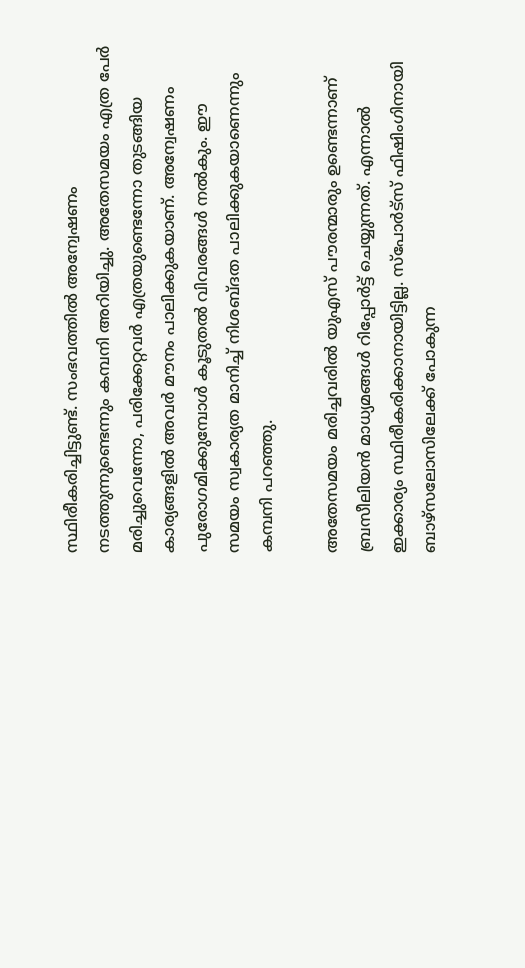സ്ഥിരീകരിച്ചിട്ടുണ്ട്. സംഭവത്തില്‍ അന്വേഷണം നടത്തുന്നുണ്ടെന്നും കമ്പനി അറിയിച്ചു. അതേസമയം എത്ര പേര്‍ മരിച്ചുവെന്നോ, പരിക്കേറ്റവര്‍ എത്രയുണ്ടെന്നോ തുടങ്ങിയ കാര്യങ്ങളില്‍ അവര്‍ മൗനം പാലിക്കുകയാണ്. അന്വേഷണം പുരോഗമിക്കുമ്പോള്‍ കൂടുതല്‍ വിവരങ്ങള്‍ നല്‍കും. ഈ സമയം സ്വകാര്യത മാനിച്ച് നിശബ്ദത പാലിക്കുകയാണെന്നും കമ്പനി പറഞ്ഞു.

അതേസമയം മരിച്ചവരില്‍ യുഎസ് പൗരന്മാരും ഉണ്ടെന്നാണ് ബ്രസീലിയന്‍ മാധ്യമങ്ങള്‍ റിപ്പോര്‍ട്ട് ചെയ്യുന്നത്. എന്നാല്‍ ഇക്കാര്യം സ്ഥിരീകരിക്കാനായിട്ടില്ല. സ്‌പോര്‍ട്‌സ് ഫിഷിംഗിനായി ബാഴ്‌സലോസിലേക്ക് പോകുന്ന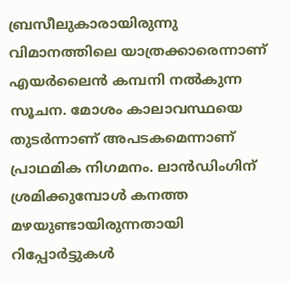ബ്രസീലുകാരായിരുന്നു വിമാനത്തിലെ യാത്രക്കാരെന്നാണ് എയര്‍ലൈന്‍ കമ്പനി നല്‍കുന്ന സൂചന. മോശം കാലാവസ്ഥയെ തുടര്‍ന്നാണ് അപടകമെന്നാണ് പ്രാഥമിക നിഗമനം. ലാന്‍ഡിംഗിന് ശ്രമിക്കുമ്പോള്‍ കനത്ത മഴയുണ്ടായിരുന്നതായി റിപ്പോര്‍ട്ടുകള്‍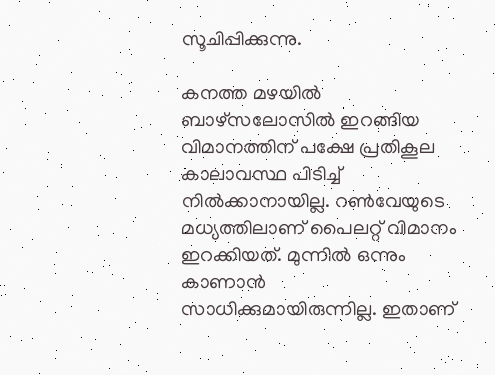സൂചിപ്പിക്കുന്നു.

കനത്ത മഴയില്‍ ബാഴ്‌സലോസില്‍ ഇറങ്ങിയ വിമാനത്തിന് പക്ഷേ പ്രതികൂല കാലാവസ്ഥ പിടിച്ച് നില്‍ക്കാനായില്ല. റണ്‍വേയുടെ മധ്യത്തിലാണ് പൈലറ്റ് വിമാനം ഇറക്കിയത്. മുന്നില്‍ ഒന്നും കാണാന്‍ സാധിക്കുമായിരുന്നില്ല. ഇതാണ്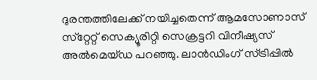ദുരന്തത്തിലേക്ക് നയിച്ചതെന്ന് ആമസോണാസ് സ്‌റ്റേറ്റ് സെക്യൂരിറ്റി സെക്രട്ടറി വിനീഷ്യസ് അല്‍മെയ്ഡ പറഞ്ഞു. ലാന്‍ഡിംഗ് സ്ട്രിപ്പില്‍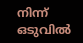നിന്ന് ഒടുവില്‍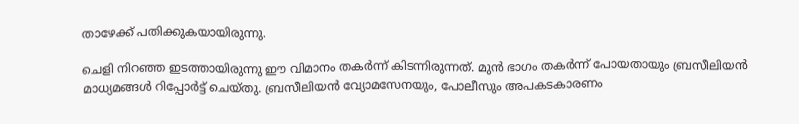താഴേക്ക് പതിക്കുകയായിരുന്നു.

ചെളി നിറഞ്ഞ ഇടത്തായിരുന്നു ഈ വിമാനം തകര്‍ന്ന് കിടന്നിരുന്നത്. മുന്‍ ഭാഗം തകര്‍ന്ന് പോയതായും ബ്രസീലിയന്‍ മാധ്യമങ്ങള്‍ റിപ്പോര്‍ട്ട് ചെയ്തു. ബ്രസീലിയന്‍ വ്യോമസേനയും, പോലീസും അപകടകാരണം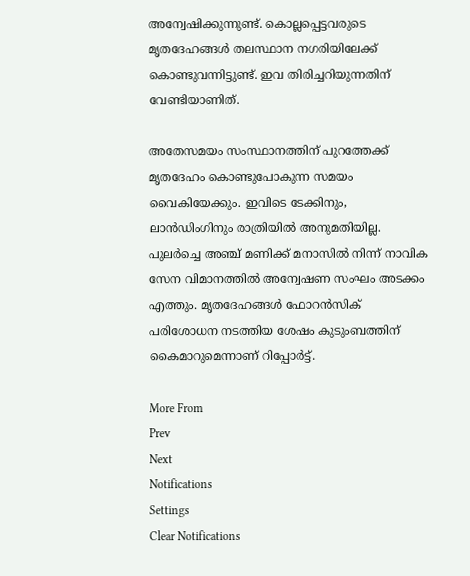അന്വേഷിക്കുന്നുണ്ട്. കൊല്ലപ്പെട്ടവരുടെ മൃതദേഹങ്ങള്‍ തലസ്ഥാന നഗരിയിലേക്ക് കൊണ്ടുവന്നിട്ടുണ്ട്. ഇവ തിരിച്ചറിയുന്നതിന് വേണ്ടിയാണിത്.

അതേസമയം സംസ്ഥാനത്തിന് പുറത്തേക്ക് മൃതദേഹം കൊണ്ടുപോകുന്ന സമയം വൈകിയേക്കും. ഇവിടെ ടേക്കിനും, ലാന്‍ഡിംഗിനും രാത്രിയില്‍ അനുമതിയില്ല. പുലര്‍ച്ചെ അഞ്ച് മണിക്ക് മനാസില്‍ നിന്ന് നാവിക സേന വിമാനത്തില്‍ അന്വേഷണ സംഘം അടക്കം എത്തും. മൃതദേഹങ്ങള്‍ ഫോറന്‍സിക് പരിശോധന നടത്തിയ ശേഷം കുടുംബത്തിന് കൈമാറുമെന്നാണ് റിപ്പോര്‍ട്ട്.

More From
Prev
Next
Notifications
Settings
Clear Notifications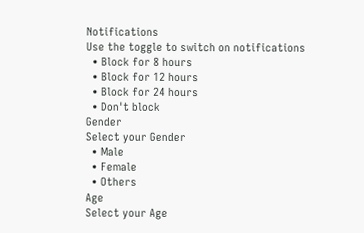Notifications
Use the toggle to switch on notifications
  • Block for 8 hours
  • Block for 12 hours
  • Block for 24 hours
  • Don't block
Gender
Select your Gender
  • Male
  • Female
  • Others
Age
Select your Age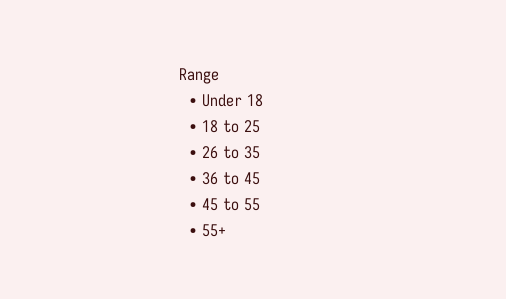Range
  • Under 18
  • 18 to 25
  • 26 to 35
  • 36 to 45
  • 45 to 55
  • 55+